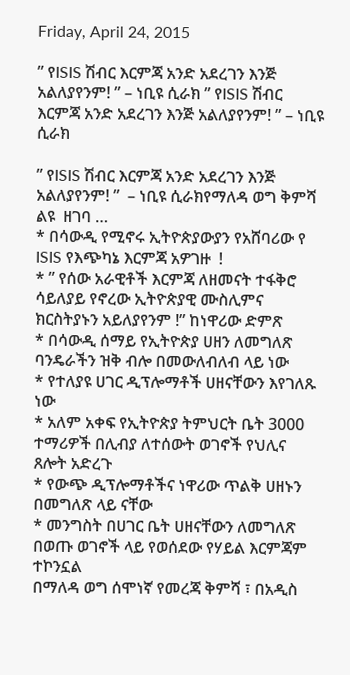Friday, April 24, 2015

” የISIS ሽብር እርምጃ አንድ አደረገን እንጅ አልለያየንም! ” – ነቢዩ ሲራክ ” የISIS ሽብር እርምጃ አንድ አደረገን እንጅ አልለያየንም! ” – ነቢዩ ሲራክ

” የISIS ሽብር እርምጃ አንድ አደረገን እንጅ አልለያየንም! ”  – ነቢዩ ሲራክየማለዳ ወግ ቅምሻ ልዩ  ዘገባ …
* በሳውዲ የሚኖሩ ኢትዮጵያውያን የአሸባሪው የ ISIS የእጭካኔ እርምጃ አዎገዙ  !
* ” የሰው አራዊቶች እርምጃ ለዘመናት ተፋቅሮ ሳይለያይ የኖረው ኢትዮጵያዊ ሙስሊምና  ክርስትያኑን አይለያየንም !” ከነዋሪው ድምጽ
* በሳውዲ ሰማይ የኢትዮጵያ ሀዘን ለመግለጽ ባንዴራችን ዝቅ ብሎ በመውለብለብ ላይ ነው
* የተለያዩ ሀገር ዲፕሎማቶች ሀዘናቸውን እየገለጹ ነው
* አለም አቀፍ የኢትዮጵያ ትምህርት ቤት 3000 ተማሪዎች በሊብያ ለተሰውት ወገኖች የህሊና ጸሎት አድረጉ
* የውጭ ዲፕሎማቶችና ነዋሪው ጥልቅ ሀዘኑን በመግለጽ ላይ ናቸው
* መንግስት በሀገር ቤት ሀዘናቸውን ለመግለጽ በወጡ ወገኖች ላይ የወሰደው የሃይል እርምጃም ተኮንኗል
በማለዳ ወግ ሰሞነኛ የመረጃ ቅምሻ ፣ በአዲስ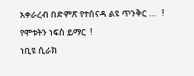አቀራረብ በድምጽ የተሰናዳ ልዩ ጥንቅር …   !
የሞቱትን ነፍስ ይማር  !
ነቢዩ ሲራክ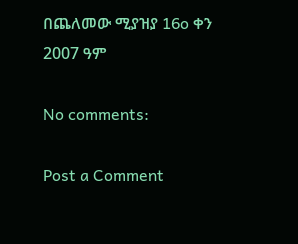በጨለመው ሚያዝያ 16o ቀን 2007 ዓም

No comments:

Post a Comment